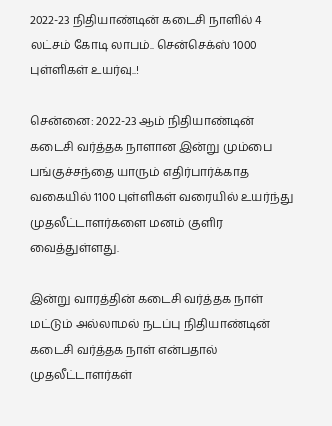2022-23 நிதியாண்டின் கடைசி நாளில் 4 லட்சம் கோடி லாபம்.. சென்செக்ஸ் 1000 புள்ளிகள் உயர்வு..!

சென்னை: 2022-23 ஆம் நிதியாண்டின் கடைசி வர்த்தக நாளான இன்று மும்பை பங்குச்சந்தை யாரும் எதிர்பார்க்காத வகையில் 1100 புள்ளிகள் வரையில் உயர்ந்து முதலீட்டாளர்களை மனம் குளிர வைத்துள்ளது.

இன்று வாரத்தின் கடைசி வர்த்தக நாள் மட்டும் அல்லாமல் நடப்பு நிதியாண்டின் கடைசி வர்த்தக நாள் என்பதால் முதலீட்டாளர்கள்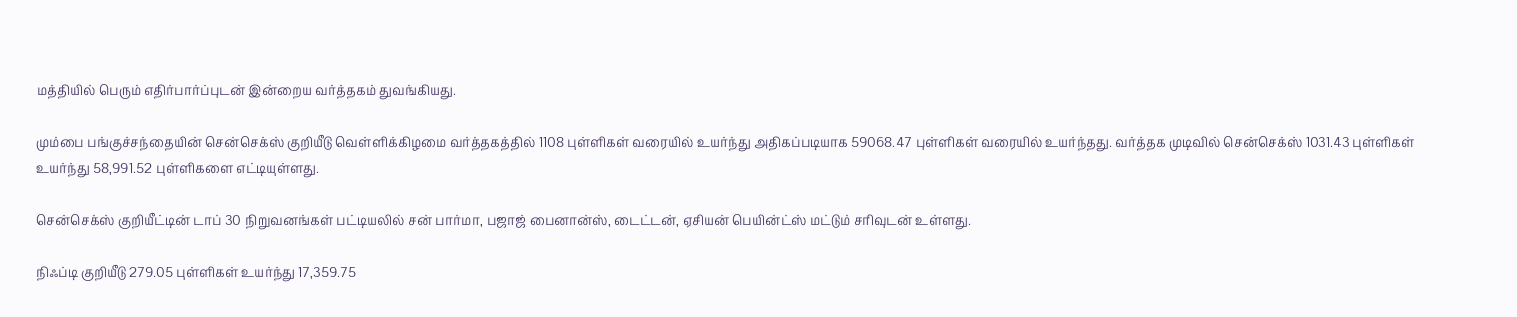மத்தியில் பெரும் எதிர்பார்ப்புடன் இன்றைய வர்த்தகம் துவங்கியது.

மும்பை பங்குச்சந்தையின் சென்செக்ஸ் குறியீடு வெள்ளிக்கிழமை வர்த்தகத்தில் 1108 புள்ளிகள் வரையில் உயர்ந்து அதிகப்படியாக 59068.47 புள்ளிகள் வரையில் உயர்ந்தது. வர்த்தக முடிவில் சென்செக்ஸ் 1031.43 புள்ளிகள் உயர்ந்து 58,991.52 புள்ளிகளை எட்டியுள்ளது.

சென்செக்ஸ் குறியீட்டின் டாப் 30 நிறுவனங்கள் பட்டியலில் சன் பார்மா, பஜாஜ் பைனான்ஸ், டைட்டன், ஏசியன் பெயின்ட்ஸ் மட்டும் சரிவுடன் உள்ளது.

நிஃப்டி குறியீடு 279.05 புள்ளிகள் உயர்ந்து 17,359.75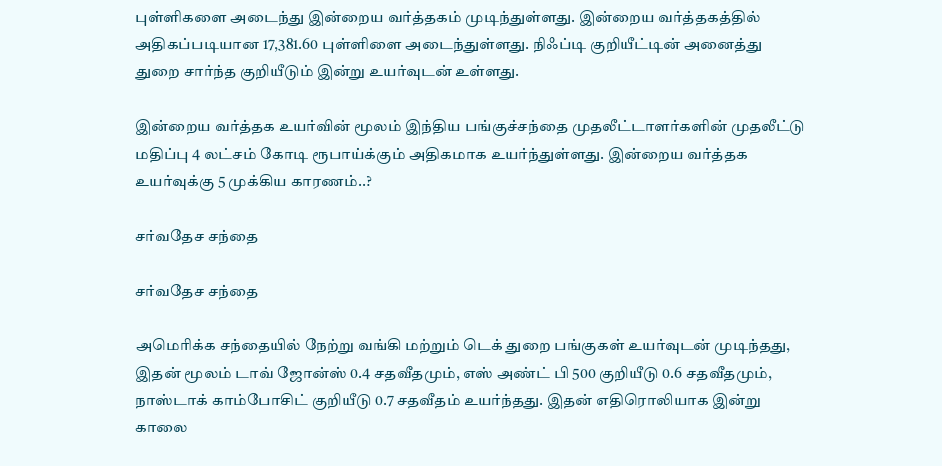புள்ளிகளை அடைந்து இன்றைய வர்த்தகம் முடிந்துள்ளது. இன்றைய வர்த்தகத்தில் அதிகப்படியான 17,381.60 புள்ளிளை அடைந்துள்ளது. நிஃப்டி குறியீட்டின் அனைத்து துறை சார்ந்த குறியீடும் இன்று உயர்வுடன் உள்ளது.

இன்றைய வர்த்தக உயர்வின் மூலம் இந்திய பங்குச்சந்தை முதலீட்டாளர்களின் முதலீட்டு மதிப்பு 4 லட்சம் கோடி ரூபாய்க்கும் அதிகமாக உயர்ந்துள்ளது. இன்றைய வர்த்தக உயர்வுக்கு 5 முக்கிய காரணம்..?

சர்வதேச சந்தை

சர்வதேச சந்தை

அமெரிக்க சந்தையில் நேற்று வங்கி மற்றும் டெக் துறை பங்குகள் உயர்வுடன் முடிந்தது, இதன் மூலம் டாவ் ஜோன்ஸ் 0.4 சதவீதமும், எஸ் அண்ட் பி 500 குறியீடு 0.6 சதவீதமும், நாஸ்டாக் காம்போசிட் குறியீடு 0.7 சதவீதம் உயர்ந்தது. இதன் எதிரொலியாக இன்று காலை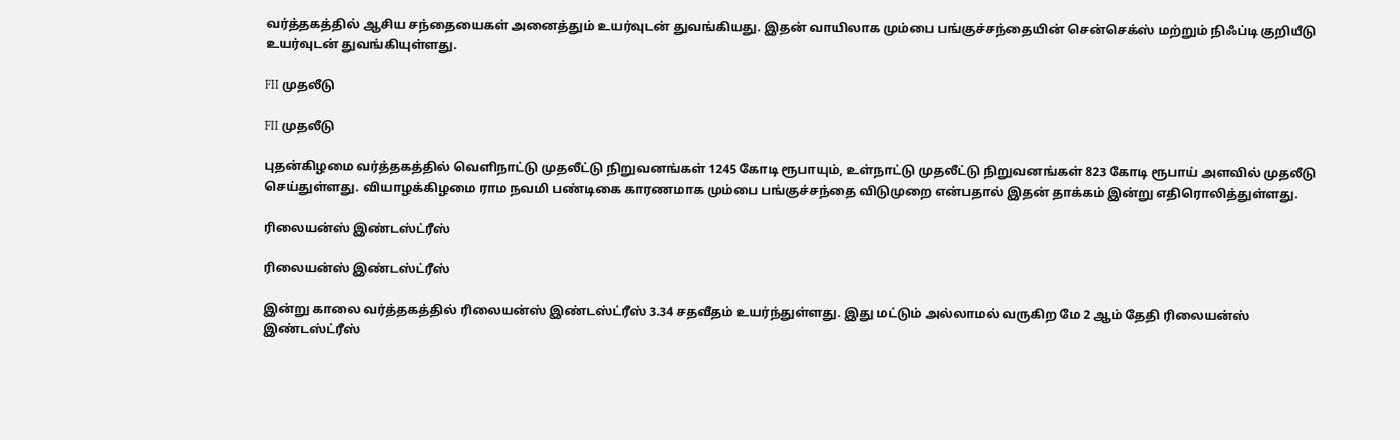வர்த்தகத்தில் ஆசிய சந்தையைகள் அனைத்தும் உயர்வுடன் துவங்கியது. இதன் வாயிலாக மும்பை பங்குச்சந்தையின் சென்செக்ஸ் மற்றும் நிஃப்டி குறியீடு உயர்வுடன் துவங்கியுள்ளது.

FII முதலீடு

FII முதலீடு

புதன்கிழமை வர்த்தகத்தில் வெளிநாட்டு முதலீட்டு நிறுவனங்கள் 1245 கோடி ரூபாயும், உள்நாட்டு முதலீட்டு நிறுவனங்கள் 823 கோடி ரூபாய் அளவில் முதலீடு செய்துள்ளது. வியாழக்கிழமை ராம நவமி பண்டிகை காரணமாக மும்பை பங்குச்சந்தை விடுமுறை என்பதால் இதன் தாக்கம் இன்று எதிரொலித்துள்ளது.

ரிலையன்ஸ் இண்டஸ்ட்ரீஸ்

ரிலையன்ஸ் இண்டஸ்ட்ரீஸ்

இன்று காலை வர்த்தகத்தில் ரிலையன்ஸ் இண்டஸ்ட்ரீஸ் 3.34 சதவீதம் உயர்ந்துள்ளது. இது மட்டும் அல்லாமல் வருகிற மே 2 ஆம் தேதி ரிலையன்ஸ் இண்டஸ்ட்ரீஸ்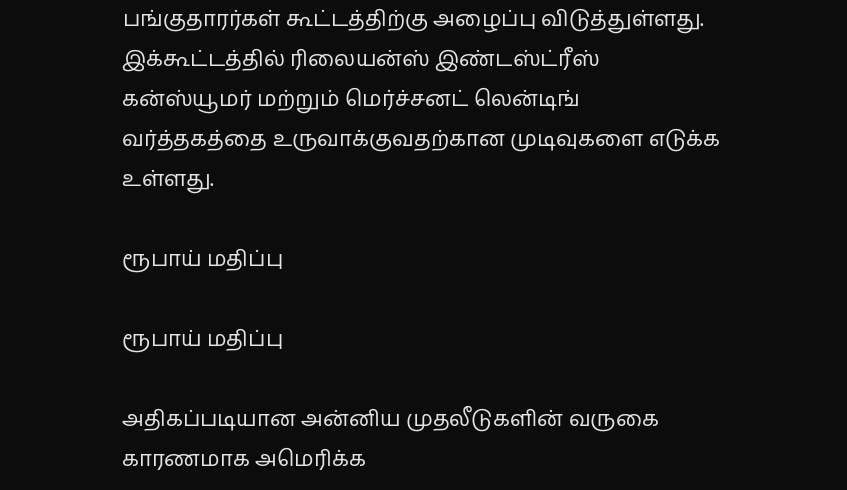பங்குதாரர்கள் கூட்டத்திற்கு அழைப்பு விடுத்துள்ளது. இக்கூட்டத்தில் ரிலையன்ஸ் இண்டஸ்ட்ரீஸ் கன்ஸ்யூமர் மற்றும் மெர்ச்சனட் லென்டிங் வர்த்தகத்தை உருவாக்குவதற்கான முடிவுகளை எடுக்க உள்ளது.

ரூபாய் மதிப்பு

ரூபாய் மதிப்பு

அதிகப்படியான அன்னிய முதலீடுகளின் வருகை காரணமாக அமெரிக்க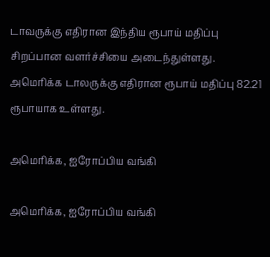டாவருக்கு எதிரான இந்திய ரூபாய் மதிப்பு சிறப்பான வளர்ச்சியை அடைந்துள்ளது. அமெரிக்க டாலருக்கு எதிரான ரூபாய் மதிப்பு 82.21 ரூபாயாக உள்ளது.

அமெரிக்க, ஐரோப்பிய வங்கி

அமெரிக்க, ஐரோப்பிய வங்கி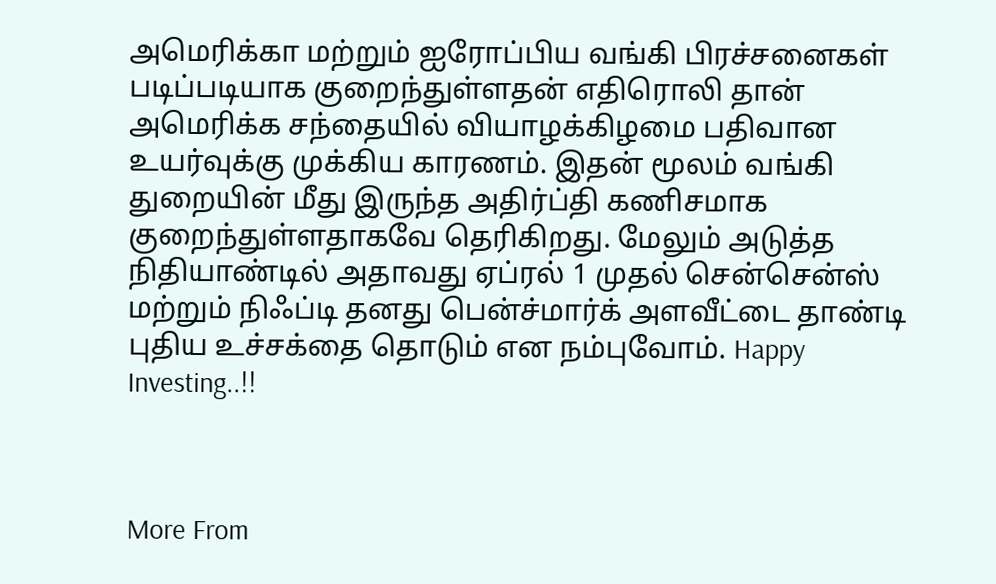அமெரிக்கா மற்றும் ஐரோப்பிய வங்கி பிரச்சனைகள் படிப்படியாக குறைந்துள்ளதன் எதிரொலி தான் அமெரிக்க சந்தையில் வியாழக்கிழமை பதிவான உயர்வுக்கு முக்கிய காரணம். இதன் மூலம் வங்கி துறையின் மீது இருந்த அதிர்ப்தி கணிசமாக குறைந்துள்ளதாகவே தெரிகிறது. மேலும் அடுத்த நிதியாண்டில் அதாவது ஏப்ரல் 1 முதல் சென்சென்ஸ் மற்றும் நிஃப்டி தனது பென்ச்மார்க் அளவீட்டை தாண்டி புதிய உச்சக்தை தொடும் என நம்புவோம். Happy Investing..!!



More From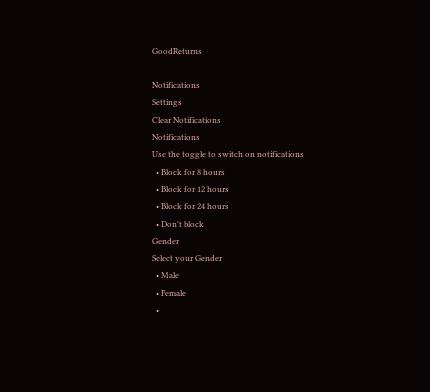GoodReturns

Notifications
Settings
Clear Notifications
Notifications
Use the toggle to switch on notifications
  • Block for 8 hours
  • Block for 12 hours
  • Block for 24 hours
  • Don't block
Gender
Select your Gender
  • Male
  • Female
  •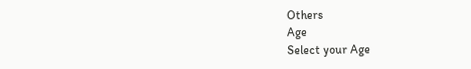Others
Age
Select your Age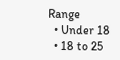Range
  • Under 18
  • 18 to 25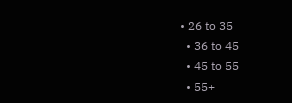• 26 to 35
  • 36 to 45
  • 45 to 55
  • 55+